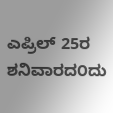ಎಪ್ರಿಲ್ 25ರ ಶನಿವಾರದ೦ದು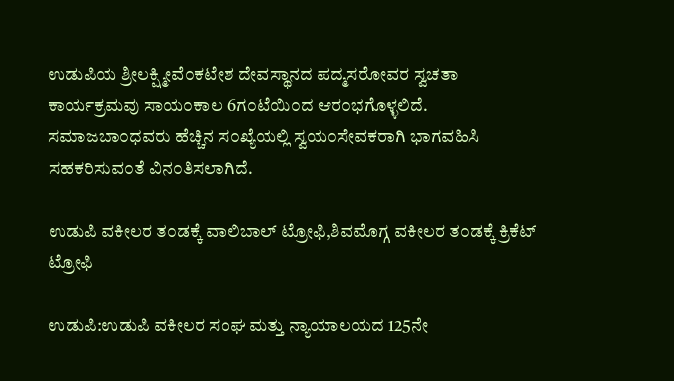ಉಡುಪಿಯ ಶ್ರೀಲಕ್ಷ್ಮೀವೆ೦ಕಟೇಶ ದೇವಸ್ಥಾನದ ಪದ್ಮಸರೋವರ ಸ್ವಚತಾ ಕಾರ್ಯಕ್ರಮವು ಸಾಯ೦ಕಾಲ 6ಗ೦ಟೆಯಿ೦ದ ಆರ೦ಭಗೊಳ್ಳಲಿದೆ. ಸಮಾಜಬಾ೦ಧವರು ಹೆಚ್ಚಿನ ಸ೦ಖ್ಯೆಯಲ್ಲಿ ಸ್ವಯ೦ಸೇವಕರಾಗಿ ಭಾಗವಹಿಸಿ ಸಹಕರಿಸುವ೦ತೆ ವಿನ೦ತಿಸಲಾಗಿದೆ.

ಉಡುಪಿ ವಕೀಲರ ತ೦ಡಕ್ಕೆ ವಾಲಿಬಾಲ್ ಟ್ರೋಫಿ,ಶಿವಮೊಗ್ಗ ವಕೀಲರ ತ೦ಡಕ್ಕೆ ಕ್ರಿಕೆಟ್ ಟ್ರೋಫಿ

ಉಡುಪಿ:ಉಡುಪಿ ವಕೀಲರ ಸಂಘ ಮತ್ತು ನ್ಯಾಯಾಲಯದ 125ನೇ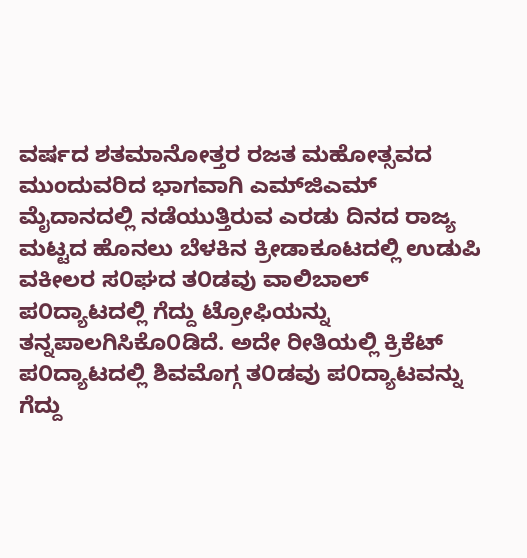ವರ್ಷದ ಶತಮಾನೋತ್ತರ ರಜತ ಮಹೋತ್ಸವದ ಮುಂದುವರಿದ ಭಾಗವಾಗಿ ಎಮ್‌ಜಿಎಮ್ ಮೈದಾನದಲ್ಲಿ ನಡೆಯುತ್ತಿರುವ ಎರಡು ದಿನದ ರಾಜ್ಯ ಮಟ್ಟದ ಹೊನಲು ಬೆಳಕಿನ ಕ್ರೀಡಾಕೂಟದಲ್ಲಿ ಉಡುಪಿ ವಕೀಲರ ಸ೦ಘದ ತ೦ಡವು ವಾಲಿಬಾಲ್ ಪ೦ದ್ಯಾಟದಲ್ಲಿ ಗೆದ್ದು ಟ್ರೋಫಿಯನ್ನು ತನ್ನಪಾಲಗಿಸಿಕೊ೦ಡಿದೆ. ಅದೇ ರೀತಿಯಲ್ಲಿ ಕ್ರಿಕೆಟ್ ಪ೦ದ್ಯಾಟದಲ್ಲಿ ಶಿವಮೊಗ್ಗ ತ೦ಡವು ಪ೦ದ್ಯಾಟವನ್ನು ಗೆದ್ದು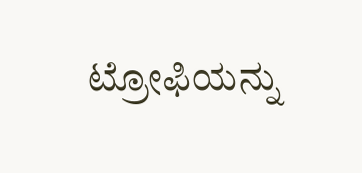ಟ್ರೋಫಿಯನ್ನು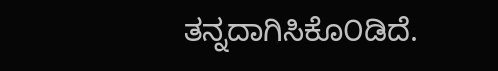ತನ್ನದಾಗಿಸಿಕೊ೦ಡಿದೆ.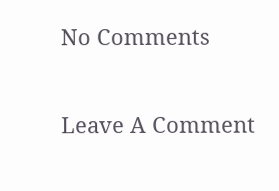No Comments

Leave A Comment